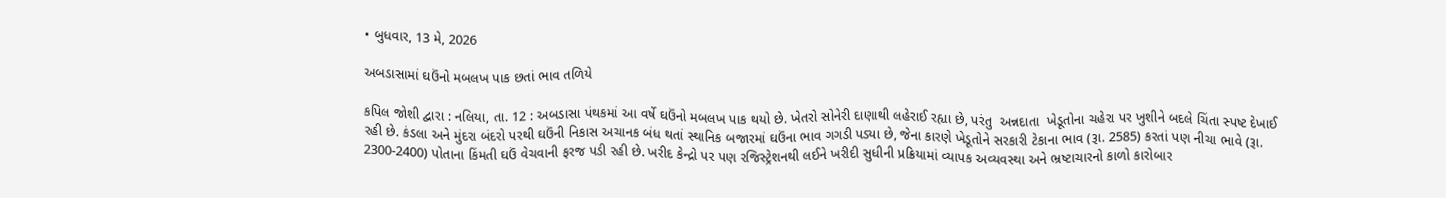• બુધવાર, 13 મે, 2026

અબડાસામાં ઘઉંનો મબલખ પાક છતાં ભાવ તળિયે

કપિલ જોશી દ્વારા : નલિયા, તા. 12 : અબડાસા પંથકમાં આ વર્ષે ઘઉંનો મબલખ પાક થયો છે. ખેતરો સોનેરી દાણાથી લહેરાઈ રહ્યા છે, પરંતુ  અન્નદાતા  ખેડૂતોના ચહેરા પર ખુશીને બદલે ચિંતા સ્પષ્ટ દેખાઈ રહી છે. કંડલા અને મુંદરા બંદરો પરથી ઘઉંની નિકાસ અચાનક બંધ થતાં સ્થાનિક બજારમાં ઘઉંના ભાવ ગગડી પડ્યા છે, જેના કારણે ખેડૂતોને સરકારી ટેકાના ભાવ (રૂા. 2585) કરતાં પણ નીચા ભાવે (રૂા. 2300-2400) પોતાના કિંમતી ઘઉં વેચવાની ફરજ પડી રહી છે. ખરીદ કેન્દ્રો પર પણ રજિસ્ટ્રેશનથી લઈને ખરીદી સુધીની પ્રક્રિયામાં વ્યાપક અવ્યવસ્થા અને ભ્રષ્ટાચારનો કાળો કારોબાર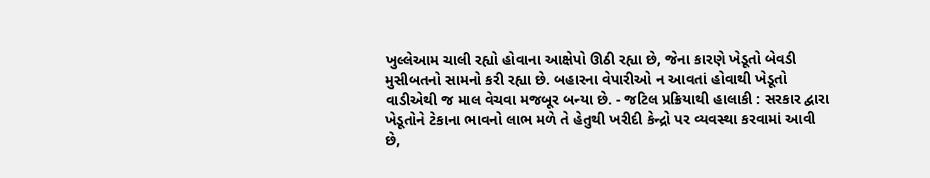ખુલ્લેઆમ ચાલી રહ્યો હોવાના આક્ષેપો ઊઠી રહ્યા છે, જેના કારણે ખેડૂતો બેવડી મુસીબતનો સામનો કરી રહ્યા છે. બહારના વેપારીઓ ન આવતાં હોવાથી ખેડૂતો વાડીએથી જ માલ વેચવા મજબૂર બન્યા છે. - જટિલ પ્રક્રિયાથી હાલાકી : સરકાર દ્વારા ખેડૂતોને ટેકાના ભાવનો લાભ મળે તે હેતુથી ખરીદી કેન્દ્રો પર વ્યવસ્થા કરવામાં આવી છે,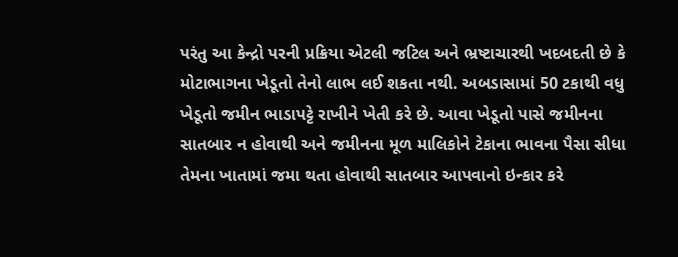પરંતુ આ કેન્દ્રો પરની પ્રક્રિયા એટલી જટિલ અને ભ્રષ્ટાચારથી ખદબદતી છે કે મોટાભાગના ખેડૂતો તેનો લાભ લઈ શકતા નથી. અબડાસામાં 50 ટકાથી વધુ ખેડૂતો જમીન ભાડાપટ્ટે રાખીને ખેતી કરે છે. આવા ખેડૂતો પાસે જમીનના સાતબાર ન હોવાથી અને જમીનના મૂળ માલિકોને ટેકાના ભાવના પૈસા સીધા તેમના ખાતામાં જમા થતા હોવાથી સાતબાર આપવાનો ઇન્કાર કરે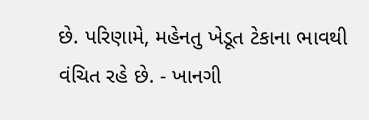છે. પરિણામે, મહેનતુ ખેડૂત ટેકાના ભાવથી વંચિત રહે છે. - ખાનગી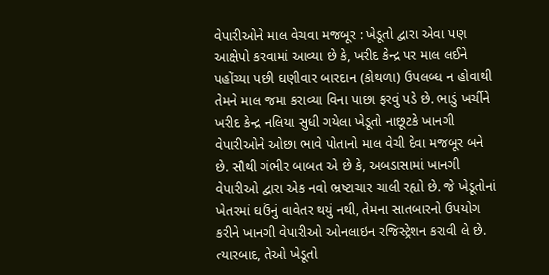વેપારીઓને માલ વેચવા મજબૂર : ખેડૂતો દ્વારા એવા પણ આક્ષેપો કરવામાં આવ્યા છે કે, ખરીદ કેન્દ્ર પર માલ લઈને પહોંચ્યા પછી ઘણીવાર બારદાન (કોથળા) ઉપલબ્ધ ન હોવાથી તેમને માલ જમા કરાવ્યા વિના પાછા ફરવું પડે છે. ભાડું ખર્ચીને ખરીદ કેન્દ્ર નલિયા સુધી ગયેલા ખેડૂતો નાછૂટકે ખાનગી વેપારીઓને ઓછા ભાવે પોતાનો માલ વેચી દેવા મજબૂર બને છે. સૌથી ગંભીર બાબત એ છે કે, અબડાસામાં ખાનગી વેપારીઓ દ્વારા એક નવો ભ્રષ્ટાચાર ચાલી રહ્યો છે. જે ખેડૂતોનાં ખેતરમાં ઘઉંનું વાવેતર થયું નથી, તેમના સાતબારનો ઉપયોગ કરીને ખાનગી વેપારીઓ ઓનલાઇન રજિસ્ટ્રેશન કરાવી લે છે. ત્યારબાદ, તેઓ ખેડૂતો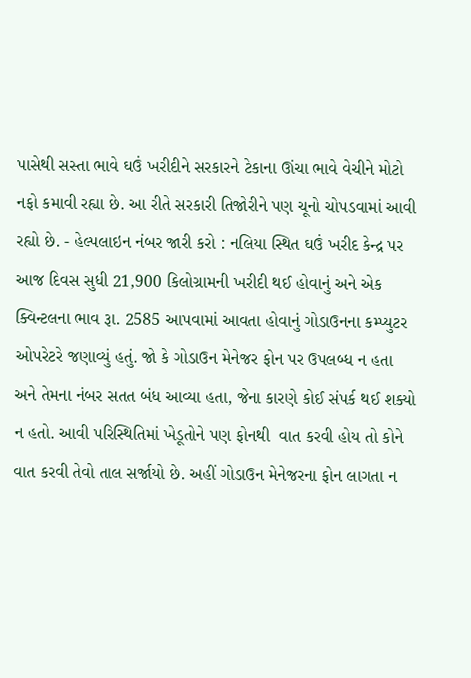પાસેથી સસ્તા ભાવે ઘઉં ખરીદીને સરકારને ટેકાના ઊંચા ભાવે વેચીને મોટો નફો કમાવી રહ્યા છે. આ રીતે સરકારી તિજોરીને પણ ચૂનો ચોપડવામાં આવી રહ્યો છે. - હેલ્પલાઇન નંબર જારી કરો : નલિયા સ્થિત ઘઉં ખરીદ કેન્દ્ર પર આજ દિવસ સુધી 21,900 કિલોગ્રામની ખરીદી થઈ હોવાનું અને એક ક્વિન્ટલના ભાવ રૂા. 2585 આપવામાં આવતા હોવાનું ગોડાઉનના કમ્પ્યુટર ઓપરેટરે જણાવ્યું હતું. જો કે ગોડાઉન મેનેજર ફોન પર ઉપલબ્ધ ન હતા અને તેમના નંબર સતત બંધ આવ્યા હતા, જેના કારણે કોઈ સંપર્ક થઈ શક્યો ન હતો. આવી પરિસ્થિતિમાં ખેડૂતોને પણ ફોનથી  વાત કરવી હોય તો કોને વાત કરવી તેવો તાલ સર્જાયો છે. અહીં ગોડાઉન મેનેજરના ફોન લાગતા ન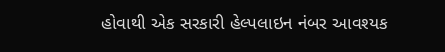હોવાથી એક સરકારી હેલ્પલાઇન નંબર આવશ્યક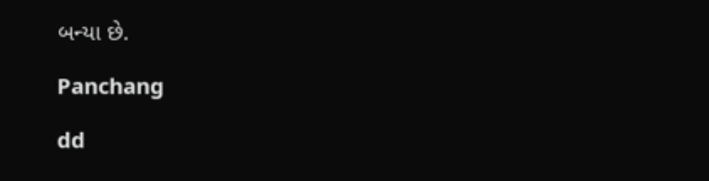બન્યા છે.

Panchang

dd